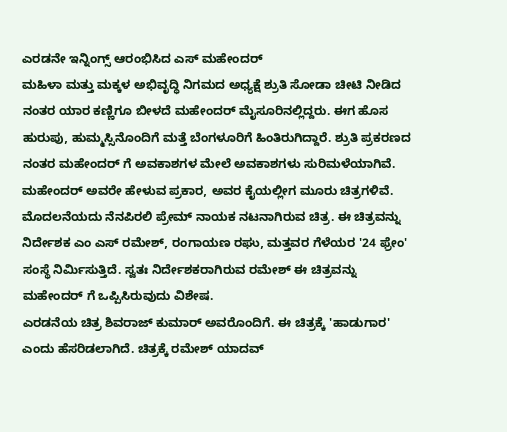ಎರಡನೇ ಇನ್ನಿಂಗ್ಸ್ ಆರಂಭಿಸಿದ ಎಸ್ ಮಹೇಂದರ್
ಮಹಿಳಾ ಮತ್ತು ಮಕ್ಕಳ ಅಭಿವೃದ್ಧಿ ನಿಗಮದ ಅಧ್ಯಕ್ಷೆ ಶ್ರುತಿ ಸೋಡಾ ಚೀಟಿ ನೀಡಿದ ನಂತರ ಯಾರ ಕಣ್ಣಿಗೂ ಬೀಳದೆ ಮಹೇಂದರ್ ಮೈಸೂರಿನಲ್ಲಿದ್ದರು. ಈಗ ಹೊಸ ಹುರುಪು, ಹುಮ್ಮಸ್ಸಿನೊಂದಿಗೆ ಮತ್ತೆ ಬೆಂಗಳೂರಿಗೆ ಹಿಂತಿರುಗಿದ್ದಾರೆ. ಶ್ರುತಿ ಪ್ರಕರಣದ ನಂತರ ಮಹೇಂದರ್ ಗೆ ಅವಕಾಶಗಳ ಮೇಲೆ ಅವಕಾಶಗಳು ಸುರಿಮಳೆಯಾಗಿವೆ.
ಮಹೇಂದರ್ ಅವರೇ ಹೇಳುವ ಪ್ರಕಾರ, ಅವರ ಕೈಯಲ್ಲೀಗ ಮೂರು ಚಿತ್ರಗಳಿವೆ. ಮೊದಲನೆಯದು ನೆನಪಿರಲಿ ಪ್ರೇಮ್ ನಾಯಕ ನಟನಾಗಿರುವ ಚಿತ್ರ. ಈ ಚಿತ್ರವನ್ನು ನಿರ್ದೇಶಕ ಎಂ ಎಸ್ ರಮೇಶ್, ರಂಗಾಯಣ ರಘು, ಮತ್ತವರ ಗೆಳೆಯರ '24 ಫ್ರೇಂ' ಸಂಸ್ಥೆ ನಿರ್ಮಿಸುತ್ತಿದೆ. ಸ್ವತಃ ನಿರ್ದೇಶಕರಾಗಿರುವ ರಮೇಶ್ ಈ ಚಿತ್ರವನ್ನು ಮಹೇಂದರ್ ಗೆ ಒಪ್ಪಿಸಿರುವುದು ವಿಶೇಷ.
ಎರಡನೆಯ ಚಿತ್ರ ಶಿವರಾಜ್ ಕುಮಾರ್ ಅವರೊಂದಿಗೆ. ಈ ಚಿತ್ರಕ್ಕೆ 'ಹಾಡುಗಾರ' ಎಂದು ಹೆಸರಿಡಲಾಗಿದೆ. ಚಿತ್ರಕ್ಕೆ ರಮೇಶ್ ಯಾದವ್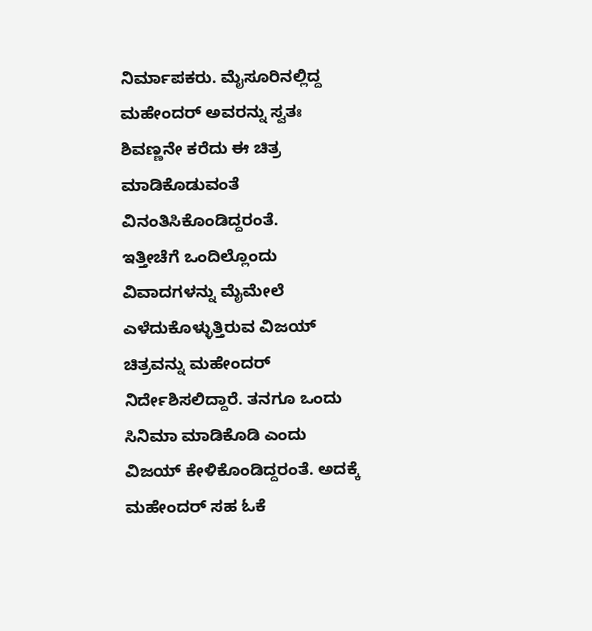ನಿರ್ಮಾಪಕರು. ಮೈಸೂರಿನಲ್ಲಿದ್ದ ಮಹೇಂದರ್ ಅವರನ್ನು ಸ್ವತಃ ಶಿವಣ್ಣನೇ ಕರೆದು ಈ ಚಿತ್ರ ಮಾಡಿಕೊಡುವಂತೆ ವಿನಂತಿಸಿಕೊಂಡಿದ್ದರಂತೆ.
ಇತ್ತೀಚೆಗೆ ಒಂದಿಲ್ಲೊಂದು ವಿವಾದಗಳನ್ನು ಮೈಮೇಲೆ ಎಳೆದುಕೊಳ್ಳುತ್ತಿರುವ ವಿಜಯ್ ಚಿತ್ರವನ್ನು ಮಹೇಂದರ್ ನಿರ್ದೇಶಿಸಲಿದ್ದಾರೆ. ತನಗೂ ಒಂದು ಸಿನಿಮಾ ಮಾಡಿಕೊಡಿ ಎಂದು ವಿಜಯ್ ಕೇಳಿಕೊಂಡಿದ್ದರಂತೆ. ಅದಕ್ಕೆ ಮಹೇಂದರ್ ಸಹ ಓಕೆ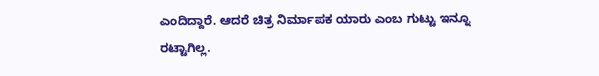ಎಂದಿದ್ದಾರೆ. ಆದರೆ ಚಿತ್ರ ನಿರ್ಮಾಪಕ ಯಾರು ಎಂಬ ಗುಟ್ಟು ಇನ್ನೂ ರಟ್ಟಾಗಿಲ್ಲ.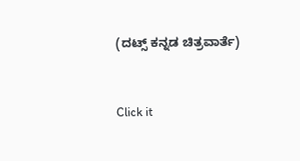(ದಟ್ಸ್ ಕನ್ನಡ ಚಿತ್ರವಾರ್ತೆ)


Click it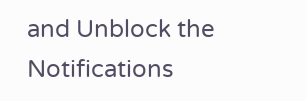and Unblock the Notifications